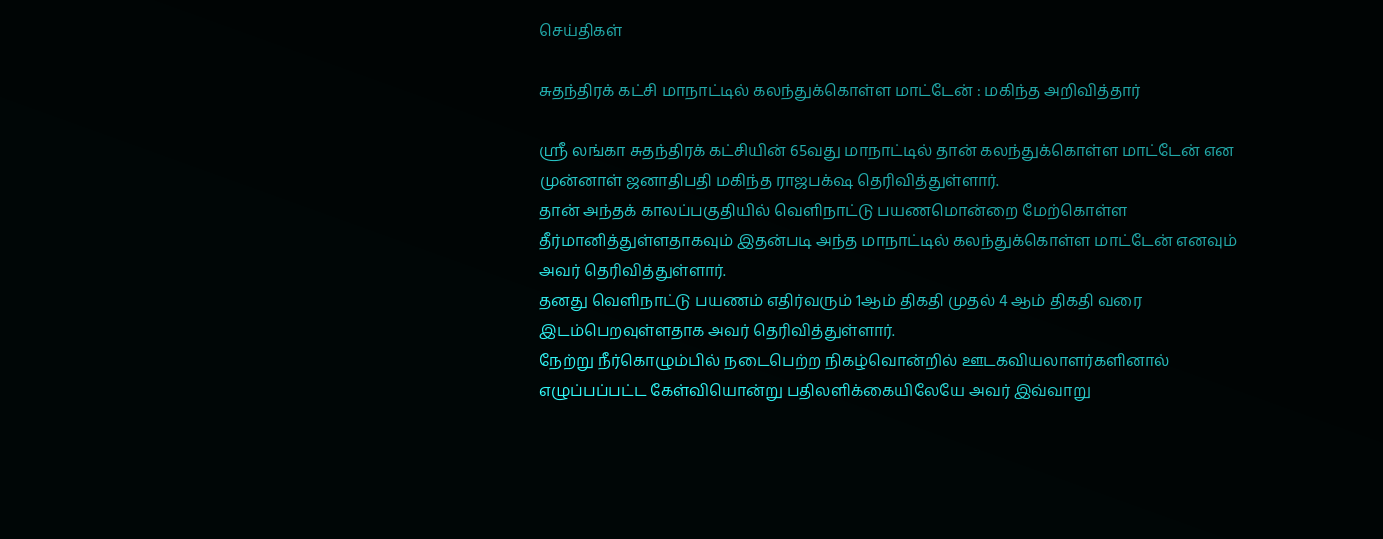செய்திகள்

சுதந்திரக் கட்சி மாநாட்டில் கலந்துக்கொள்ள மாட்டேன் : மகிந்த அறிவித்தார்

ஶ்ரீ லங்கா சுதந்திரக் கட்சியின் 65வது மாநாட்டில் தான் கலந்துக்கொள்ள மாட்டேன் என முன்னாள் ஜனாதிபதி மகிந்த ராஜபக்‌ஷ தெரிவித்துள்ளார்.
தான் அந்தக் காலப்பகுதியில் வெளிநாட்டு பயணமொன்றை மேற்கொள்ள தீர்மானித்துள்ளதாகவும் இதன்படி அந்த மாநாட்டில் கலந்துக்கொள்ள மாட்டேன் எனவும் அவர் தெரிவித்துள்ளார்.
தனது வெளிநாட்டு பயணம் எதிர்வரும் 1ஆம் திகதி முதல் 4 ஆம் திகதி வரை இடம்பெறவுள்ளதாக அவர் தெரிவித்துள்ளார்.
நேற்று நீர்கொழும்பில் நடைபெற்ற நிகழ்வொன்றில் ஊடகவியலாளர்களினால் எழுப்பப்பட்ட கேள்வியொன்று பதிலளிக்கையிலேயே அவர் இவ்வாறு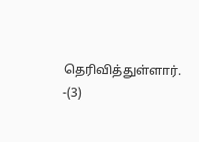தெரிவித்துள்ளார். -(3)